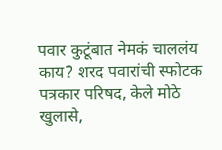पवार कुटूंबात नेमकं चाललंय काय? शरद पवारांची स्फोटक पत्रकार परिषद, केले मोठे खुलासे,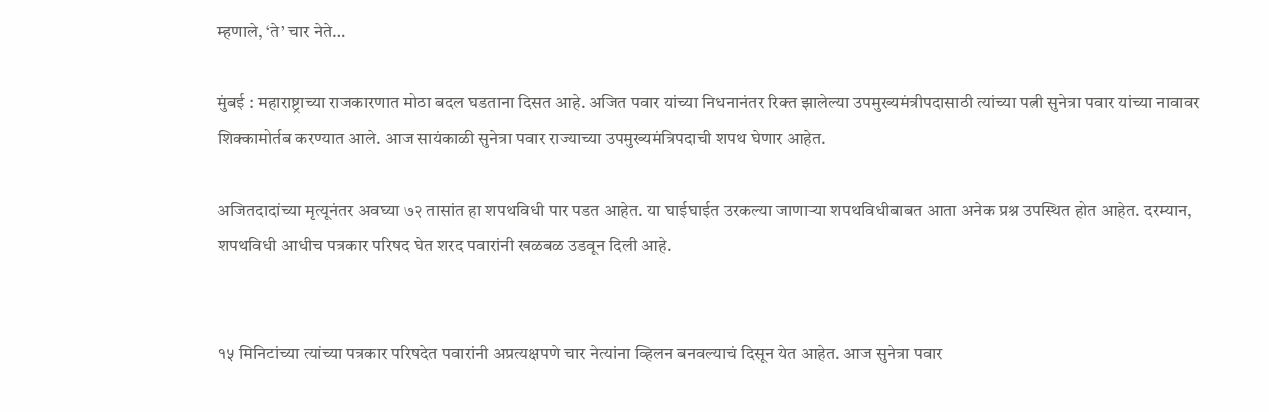म्हणाले, ‘ते’ चार नेते…

मुंबई : महाराष्ट्राच्या राजकारणात मोठा बदल घडताना दिसत आहे. अजित पवार यांच्या निधनानंतर रिक्त झालेल्या उपमुख्यमंत्रीपदासाठी त्यांच्या पत्नी सुनेत्रा पवार यांच्या नावावर शिक्कामोर्तब करण्यात आले. आज सायंकाळी सुनेत्रा पवार राज्याच्या उपमुख्यमंत्रिपदाची शपथ घेणार आहेत.

अजितदादांच्या मृत्यूनंतर अवघ्या ७२ तासांत हा शपथविधी पार पडत आहेत. या घाईघाईत उरकल्या जाणाऱ्या शपथविधीबाबत आता अनेक प्रश्न उपस्थित होत आहेत. दरम्यान, शपथविधी आधीच पत्रकार परिषद घेत शरद पवारांनी खळबळ उडवून दिली आहे.


१५ मिनिटांच्या त्यांच्या पत्रकार परिषदेत पवारांनी अप्रत्यक्षपणे चार नेत्यांना व्हिलन बनवल्याचं दिसून येत आहेत. आज सुनेत्रा पवार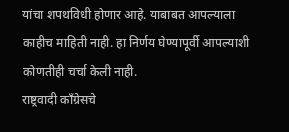यांचा शपथविधी होणार आहे. याबाबत आपल्याला काहीच माहिती नाही. हा निर्णय घेण्यापूर्वी आपल्याशी कोणतीही चर्चा केली नाही.
राष्ट्रवादी काँग्रेसचे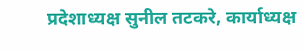प्रदेशाध्यक्ष सुनील तटकरे, कार्याध्यक्ष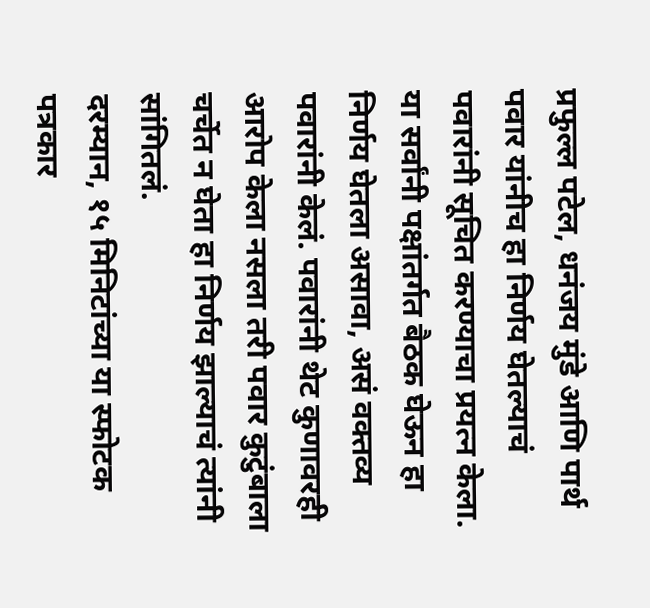प्रफुल्ल पटेल, धनंजय मुंडे आणि पार्थ पवार यांनीच हा निर्णय घेतल्याचं पवारांनी सूचित करण्याचा प्रयत्न केला. या सर्वांनी पक्षांतर्गत बैठक घेऊन हा निर्णय घेतला असावा, असं वक्तव्य पवारांनी केलं. पवारांनी थेट कुणावरही आरोप केला नसला तरी पवार कुटुंबाला चर्चेत न घेता हा निर्णय झाल्याचं त्यांनी सांगितलं.
दरम्यान, १५ मिनिटांच्या या स्फोटक पत्रकार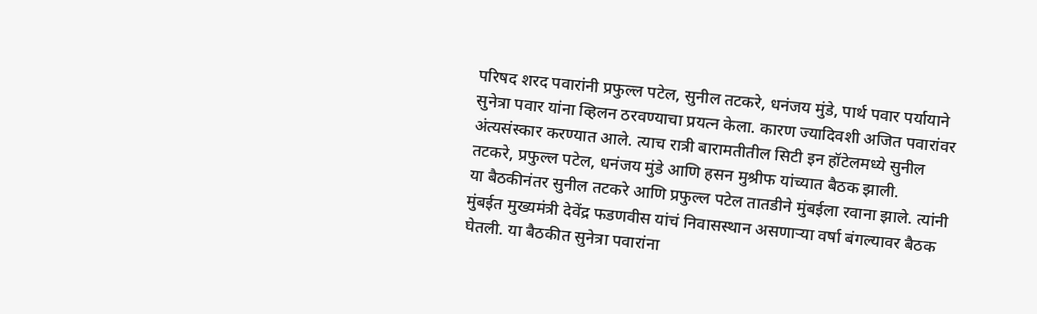परिषद शरद पवारांनी प्रफुल्ल पटेल, सुनील तटकरे, धनंजय मुंडे, पार्थ पवार पर्यायाने सुनेत्रा पवार यांना व्हिलन ठरवण्याचा प्रयत्न केला. कारण ज्यादिवशी अजित पवारांवर अंत्यसंस्कार करण्यात आले. त्याच रात्री बारामतीतील सिटी इन हॉटेलमध्ये सुनील तटकरे, प्रफुल्ल पटेल, धनंजय मुंडे आणि हसन मुश्रीफ यांच्यात बैठक झाली.
या बैठकीनंतर सुनील तटकरे आणि प्रफुल्ल पटेल तातडीने मुंबईला रवाना झाले. त्यांनी मुंबईत मुख्यमंत्री देवेंद्र फडणवीस यांचं निवासस्थान असणाऱ्या वर्षा बंगल्यावर बैठक घेतली. या बैठकीत सुनेत्रा पवारांना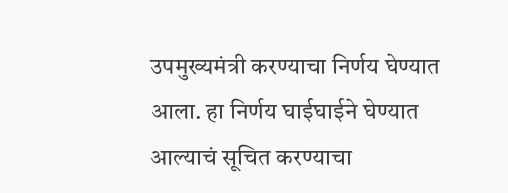उपमुख्यमंत्री करण्याचा निर्णय घेण्यात आला. हा निर्णय घाईघाईने घेण्यात आल्याचं सूचित करण्याचा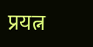प्रयत्न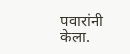पवारांनी केला.